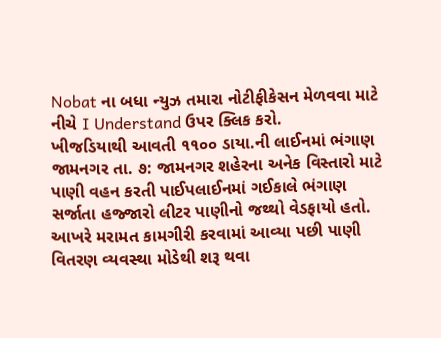Nobat ના બધા ન્યુઝ તમારા નોટીફીકેસન મેળવવા માટે નીચે I Understand ઉપર ક્લિક કરો.
ખીજડિયાથી આવતી ૧૧૦૦ ડાયા.ની લાઈનમાં ભંગાણ
જામનગર તા. ૭: જામનગર શહેરના અનેક વિસ્તારો માટે પાણી વહન કરતી પાઈપલાઈનમાં ગઈકાલે ભંગાણ સર્જાતા હજ્જારો લીટર પાણીનો જથ્થો વેડફાયો હતો. આખરે મરામત કામગીરી કરવામાં આવ્યા પછી પાણી વિતરણ વ્યવસ્થા મોડેથી શરૂ થવા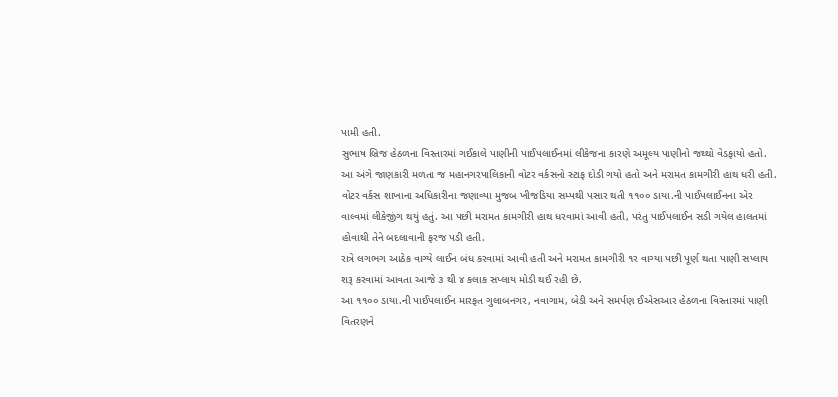પામી હતી.
સુભાષ બ્રિજ હેઠળના વિસ્તારમાં ગઈકાલે પાણીની પાઈપલાઈનમાં લીકેજના કારણે અમૂલ્ય પાણીનો જથ્થો વેડફાયો હતો. આ અંગે જાણકારી મળતા જ મહાનગરપાલિકાની વોટર વર્કસનો સ્ટાફ દોડી ગયો હતો અને મરામત કામગીરી હાથ ધરી હતી.
વોટર વર્કસ શાખાના અધિકારીના જણાવ્યા મુજબ ખીજડિયા સમ્પથી પસાર થતી ૧૧૦૦ ડાયા.ની પાઈપલાઈનના એર વાલ્વમાં લીકેજીંગ થયું હતું. આ પછી મરામત કામગીરી હાથ ધરવામાં આવી હતી, પરંતુ પાઈપલાઈન સડી ગયેલ હાલતમાં હોવાથી તેને બદલાવાની ફરજ પડી હતી.
રાત્રે લગભગ આઠેક વાગ્યે લાઈન બંધ કરવામાં આવી હતી અને મરામત કામગીરી ૧ર વાગ્યા પછી પૂર્ણ થતા પાણી સપ્લાય શરૂ કરવામાં આવતા આજે ૩ થી ૪ કલાક સપ્લાય મોડી થઈ રહી છે.
આ ૧૧૦૦ ડાયા.ની પાઈપલાઈન મારફત ગુલાબનગર, નવાગામ, બેડી અને સમર્પણ ઈએસઆર હેઠળના વિસ્તારમાં પાણી વિતરણને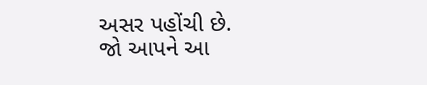અસર પહોંચી છે.
જો આપને આ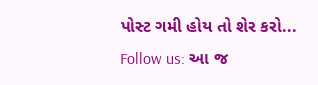પોસ્ટ ગમી હોય તો શેર કરો...
Follow us: આ જ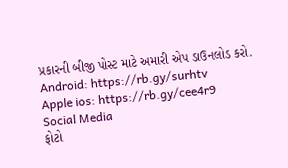પ્રકારની બીજી પોસ્ટ માટે અમારી એપ ડાઉનલોડ કરો.
Android: https://rb.gy/surhtv
Apple ios: https://rb.gy/cee4r9
Social Media
ફોટો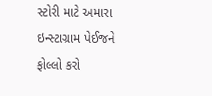સ્ટોરી માટે અમારા ઇન્સ્ટાગ્રામ પેઈજને ફોલ્લો કરો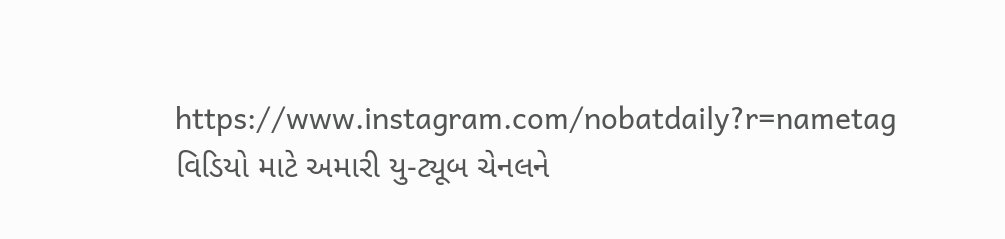https://www.instagram.com/nobatdaily?r=nametag
વિડિયો માટે અમારી યુ-ટ્યૂબ ચેનલને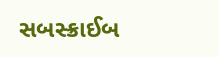સબસ્ક્રાઈબ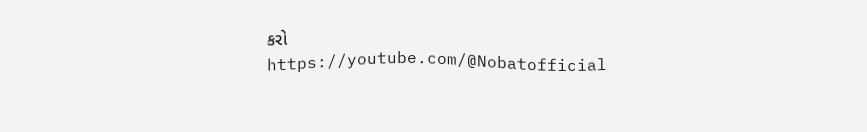કરો
https://youtube.com/@Nobatofficial